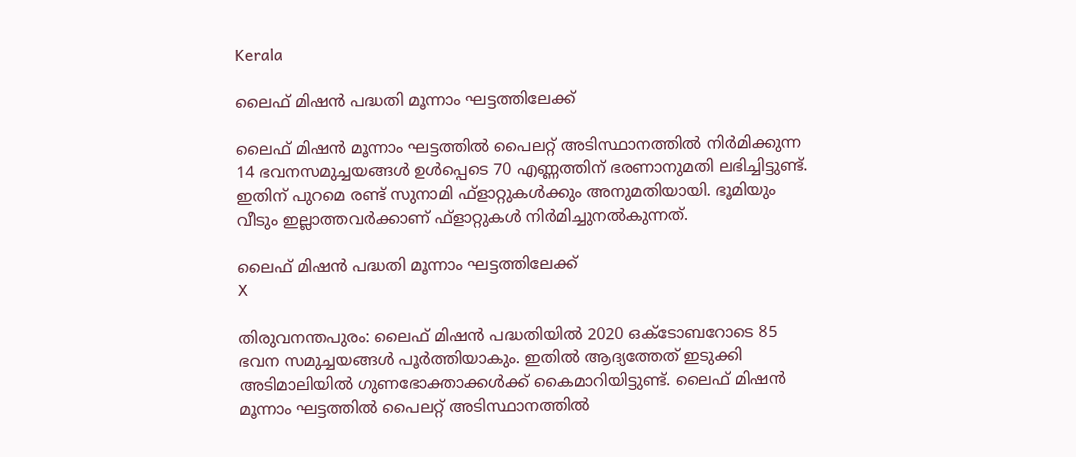Kerala

ലൈഫ് മിഷന്‍ പദ്ധതി മൂന്നാം ഘട്ടത്തിലേക്ക്

ലൈഫ് മിഷന്‍ മൂന്നാം ഘട്ടത്തില്‍ പൈലറ്റ് അടിസ്ഥാനത്തില്‍ നിര്‍മിക്കുന്ന 14 ഭവനസമുച്ചയങ്ങള്‍ ഉള്‍പ്പെടെ 70 എണ്ണത്തിന് ഭരണാനുമതി ലഭിച്ചിട്ടുണ്ട്. ഇതിന് പുറമെ രണ്ട് സുനാമി ഫ്ളാറ്റുകള്‍ക്കും അനുമതിയായി. ഭൂമിയും വീടും ഇല്ലാത്തവര്‍ക്കാണ് ഫ്ളാറ്റുകള്‍ നിര്‍മിച്ചുനല്‍കുന്നത്.

ലൈഫ് മിഷന്‍ പദ്ധതി മൂന്നാം ഘട്ടത്തിലേക്ക്
X

തിരുവനന്തപുരം: ലൈഫ് മിഷന്‍ പദ്ധതിയില്‍ 2020 ഒക്ടോബറോടെ 85 ഭവന സമുച്ചയങ്ങള്‍ പൂര്‍ത്തിയാകും. ഇതില്‍ ആദ്യത്തേത് ഇടുക്കി അടിമാലിയില്‍ ഗുണഭോക്താക്കള്‍ക്ക് കൈമാറിയിട്ടുണ്ട്. ലൈഫ് മിഷന്‍ മൂന്നാം ഘട്ടത്തില്‍ പൈലറ്റ് അടിസ്ഥാനത്തില്‍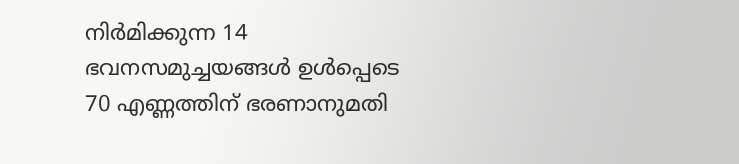നിര്‍മിക്കുന്ന 14 ഭവനസമുച്ചയങ്ങള്‍ ഉള്‍പ്പെടെ 70 എണ്ണത്തിന് ഭരണാനുമതി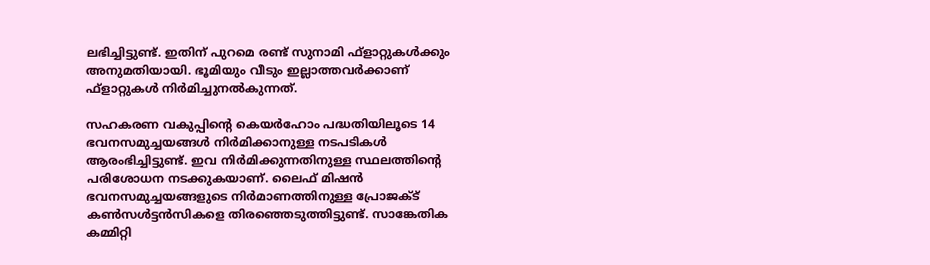ലഭിച്ചിട്ടുണ്ട്. ഇതിന് പുറമെ രണ്ട് സുനാമി ഫ്ളാറ്റുകള്‍ക്കും അനുമതിയായി. ഭൂമിയും വീടും ഇല്ലാത്തവര്‍ക്കാണ് ഫ്ളാറ്റുകള്‍ നിര്‍മിച്ചുനല്‍കുന്നത്.

സഹകരണ വകുപ്പിന്റെ കെയര്‍ഹോം പദ്ധതിയിലൂടെ 14 ഭവനസമുച്ചയങ്ങള്‍ നിര്‍മിക്കാനുള്ള നടപടികള്‍ ആരംഭിച്ചിട്ടുണ്ട്. ഇവ നിര്‍മിക്കുന്നതിനുള്ള സ്ഥലത്തിന്റെ പരിശോധന നടക്കുകയാണ്. ലൈഫ് മിഷന്‍ ഭവനസമുച്ചയങ്ങളുടെ നിര്‍മാണത്തിനുള്ള പ്രോജക്ട് കണ്‍സള്‍ട്ടന്‍സികളെ തിരഞ്ഞെടുത്തിട്ടുണ്ട്. സാങ്കേതിക കമ്മിറ്റി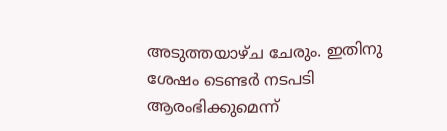അടുത്തയാഴ്ച ചേരും. ഇതിനു ശേഷം ടെണ്ടര്‍ നടപടി ആരംഭിക്കുമെന്ന്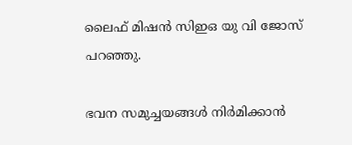ലൈഫ് മിഷന്‍ സിഇഒ യു വി ജോസ് പറഞ്ഞു.

ഭവന സമുച്ചയങ്ങള്‍ നിര്‍മിക്കാന്‍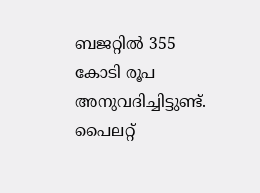ബജറ്റില്‍ 355 കോടി രൂപ അനുവദിച്ചിട്ടുണ്ട്. പൈലറ്റ്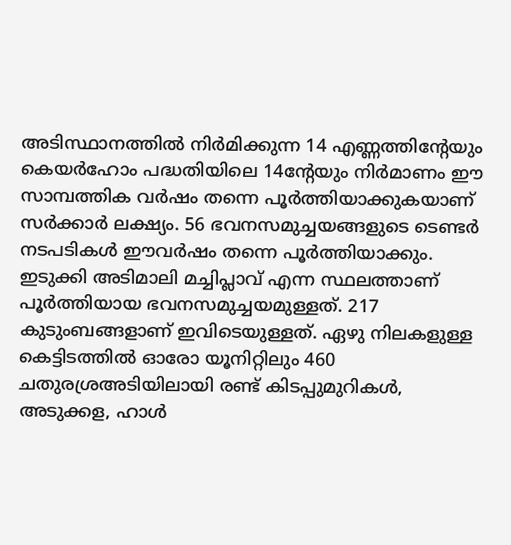അടിസ്ഥാനത്തില്‍ നിര്‍മിക്കുന്ന 14 എണ്ണത്തിന്റേയും കെയര്‍ഹോം പദ്ധതിയിലെ 14ന്റേയും നിര്‍മാണം ഈ സാമ്പത്തിക വര്‍ഷം തന്നെ പൂര്‍ത്തിയാക്കുകയാണ് സര്‍ക്കാര്‍ ലക്ഷ്യം. 56 ഭവനസമുച്ചയങ്ങളുടെ ടെണ്ടര്‍ നടപടികള്‍ ഈവര്‍ഷം തന്നെ പൂര്‍ത്തിയാക്കും. ഇടുക്കി അടിമാലി മച്ചിപ്ലാവ് എന്ന സ്ഥലത്താണ് പൂര്‍ത്തിയായ ഭവനസമുച്ചയമുള്ളത്. 217 കുടുംബങ്ങളാണ് ഇവിടെയുള്ളത്. ഏഴു നിലകളുള്ള കെട്ടിടത്തില്‍ ഓരോ യൂനിറ്റിലും 460 ചതുരശ്രഅടിയിലായി രണ്ട് കിടപ്പുമുറികള്‍, അടുക്കള, ഹാള്‍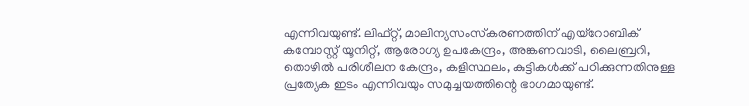എന്നിവയുണ്ട്. ലിഫ്റ്റ്, മാലിന്യസംസ്‌കരണത്തിന് എയ്റോബിക് കമ്പോസ്റ്റ് യൂനിറ്റ്, ആരോഗ്യ ഉപകേന്ദ്രം, അങ്കണവാടി, ലൈബ്രറി, തൊഴില്‍ പരിശീലന കേന്ദ്രം, കളിസ്ഥലം, കുട്ടികള്‍ക്ക് പഠിക്കുന്നതിനുള്ള പ്രത്യേക ഇടം എന്നിവയും സമുച്ചയത്തിന്റെ ഭാഗമായുണ്ട്.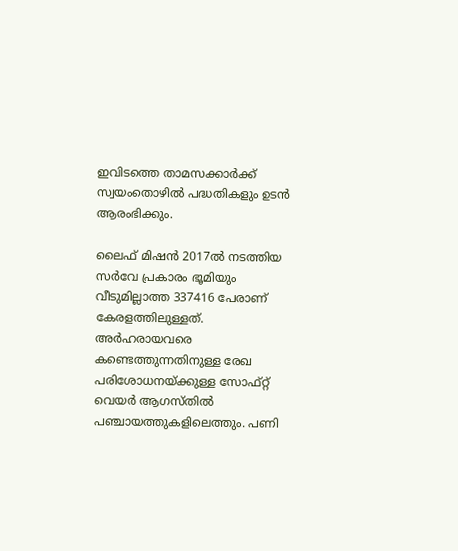ഇവിടത്തെ താമസക്കാര്‍ക്ക് സ്വയംതൊഴില്‍ പദ്ധതികളും ഉടന്‍ ആരംഭിക്കും.

ലൈഫ് മിഷന്‍ 2017ല്‍ നടത്തിയ സര്‍വേ പ്രകാരം ഭൂമിയും വീടുമില്ലാത്ത 337416 പേരാണ് കേരളത്തിലുള്ളത്. അര്‍ഹരായവരെ കണ്ടെത്തുന്നതിനുള്ള രേഖ പരിശോധനയ്ക്കുള്ള സോഫ്റ്റ് വെയർ ആഗസ്തില്‍ പഞ്ചായത്തുകളിലെത്തും. പണി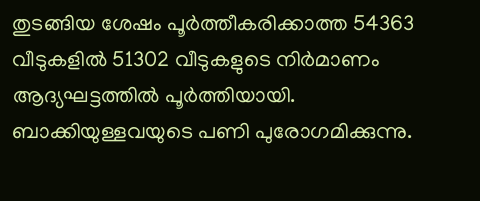തുടങ്ങിയ ശേഷം പൂര്‍ത്തീകരിക്കാത്ത 54363 വീടുകളില്‍ 51302 വീടുകളുടെ നിര്‍മാണം ആദ്യഘട്ടത്തില്‍ പൂര്‍ത്തിയായി. ബാക്കിയുള്ളവയുടെ പണി പുരോഗമിക്കുന്നു.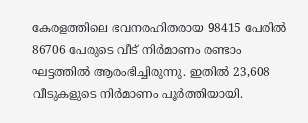കേരളത്തിലെ ഭവനരഹിതരായ 98415 പേരില്‍ 86706 പേരുടെ വീട് നിര്‍മാണം രണ്ടാം ഘട്ടത്തില്‍ ആരംഭിച്ചിരുന്നു. ഇതില്‍ 23,608 വീടുകളുടെ നിര്‍മാണം പൂര്‍ത്തിയായി.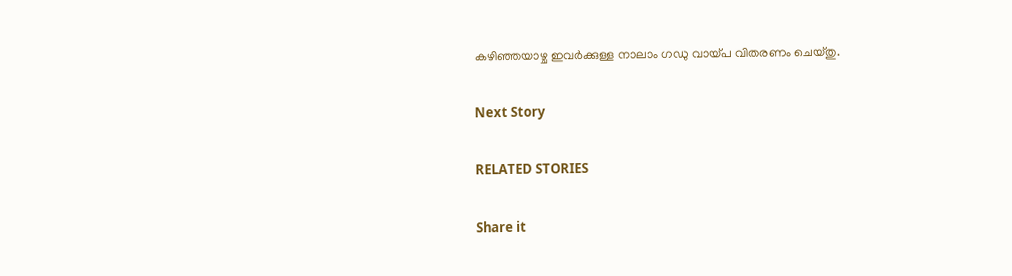കഴിഞ്ഞയാഴ്ച ഇവര്‍ക്കുള്ള നാലാം ഗഡു വായ്പ വിതരണം ചെയ്തു.

Next Story

RELATED STORIES

Share it